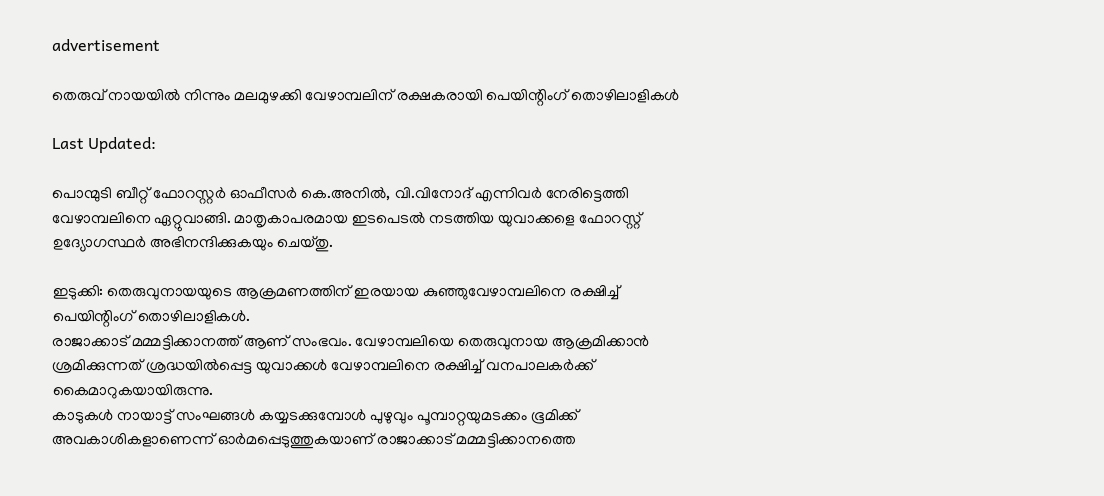advertisement

തെരുവ് നായയിൽ നിന്നും മലമുഴക്കി വേഴാമ്പലിന് രക്ഷകരായി പെയിന്റിംഗ് തൊഴിലാളികൾ

Last Updated:

പൊന്മുടി ബീറ്റ് ഫോറസ്റ്റർ ഓഫീസർ കെ.അനിൽ, വി.വിനോദ് എന്നിവർ നേരിട്ടെത്തി വേഴാമ്പലിനെ ഏറ്റുവാങ്ങി. മാതൃകാപരമായ ഇടപെടൽ നടത്തിയ യുവാക്കളെ ഫോറസ്റ്റ് ഉദ്യോഗസ്ഥർ അഭിനന്ദിക്കുകയും ചെയ്തു.

ഇടുക്കി: തെരുവുനായയുടെ ആക്രമണത്തിന് ഇരയായ കുഞ്ഞുവേഴാമ്പലിനെ രക്ഷിച്ച് പെയിന്റിംഗ് തൊഴിലാളികൾ.
രാജാക്കാട് മമ്മട്ടിക്കാനത്ത് ആണ് സംഭവം. വേഴാമ്പലിയെ തെരുവുനായ ആക്രമിക്കാൻ ശ്രമിക്കുന്നത് ശ്രദ്ധയിൽപ്പെട്ട യുവാക്കൾ വേഴാമ്പലിനെ രക്ഷിച്ച് വനപാലകർക്ക് കൈമാറുകയായിരുന്നു.
കാടുകൾ നായാട്ട് സംഘങ്ങൾ കയ്യടക്കുമ്പോൾ പുഴുവും പൂമ്പാറ്റയുമടക്കം ഭൂമിക്ക് അവകാശികളാണെന്ന് ഓർമപ്പെടുത്തുകയാണ് രാജാക്കാട് മമ്മട്ടിക്കാനത്തെ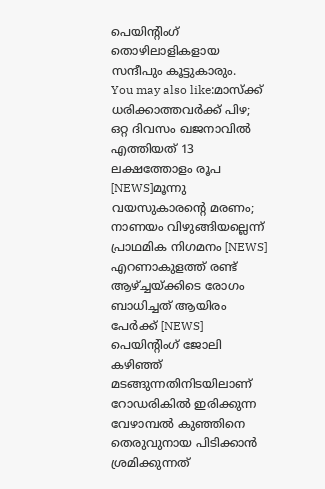പെയിന്റിംഗ് തൊഴിലാളികളായ സന്ദീപും കൂട്ടുകാരും.
You may also like:മാസ്ക്ക് ധരിക്കാത്തവർക്ക് പിഴ; ഒറ്റ ദിവസം ഖജനാവിൽ എത്തിയത് 13 ലക്ഷത്തോളം രൂപ [NEWS]മൂന്നു വയസുകാരന്‍റെ മരണം; നാണയം വിഴുങ്ങിയല്ലെന്ന് പ്രാഥമിക നിഗമനം [NEWS] എറണാകുളത്ത് രണ്ട് ആഴ്ച്ചയ്ക്കിടെ രോഗം ബാധിച്ചത് ആയിരം പേർക്ക് [NEWS]
പെയിന്റിംഗ് ജോലി കഴിഞ്ഞ് മടങ്ങുന്നതിനിടയിലാണ് റോഡരികിൽ ഇരിക്കുന്ന വേഴാമ്പൽ കുഞ്ഞിനെ തെരുവുനായ പിടിക്കാൻ ശ്രമിക്കുന്നത്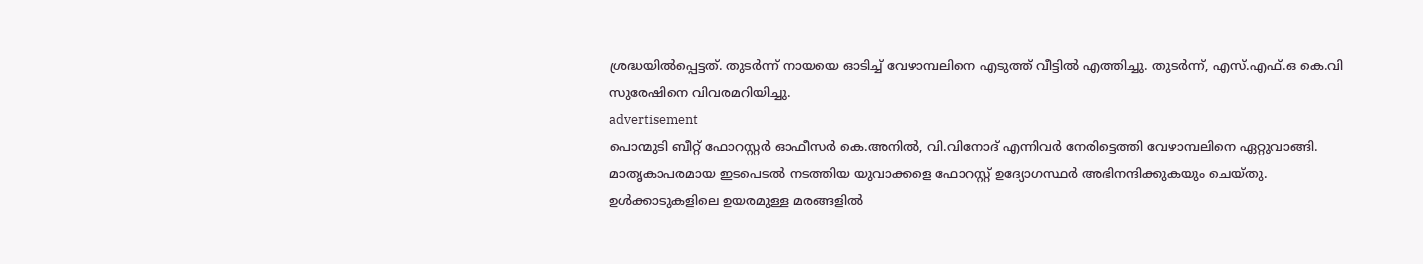ശ്രദ്ധയിൽപ്പെട്ടത്. തുടർന്ന് നായയെ ഓടിച്ച് വേഴാമ്പലിനെ എടുത്ത് വീട്ടിൽ എത്തിച്ചു. തുടർന്ന്, എസ്.എഫ്.ഒ കെ.വി സുരേഷിനെ വിവരമറിയിച്ചു.
advertisement
പൊന്മുടി ബീറ്റ് ഫോറസ്റ്റർ ഓഫീസർ കെ.അനിൽ, വി.വിനോദ് എന്നിവർ നേരിട്ടെത്തി വേഴാമ്പലിനെ ഏറ്റുവാങ്ങി.
മാതൃകാപരമായ ഇടപെടൽ നടത്തിയ യുവാക്കളെ ഫോറസ്റ്റ് ഉദ്യോഗസ്ഥർ അഭിനന്ദിക്കുകയും ചെയ്തു. ഉൾക്കാടുകളിലെ ഉയരമുള്ള മരങ്ങളിൽ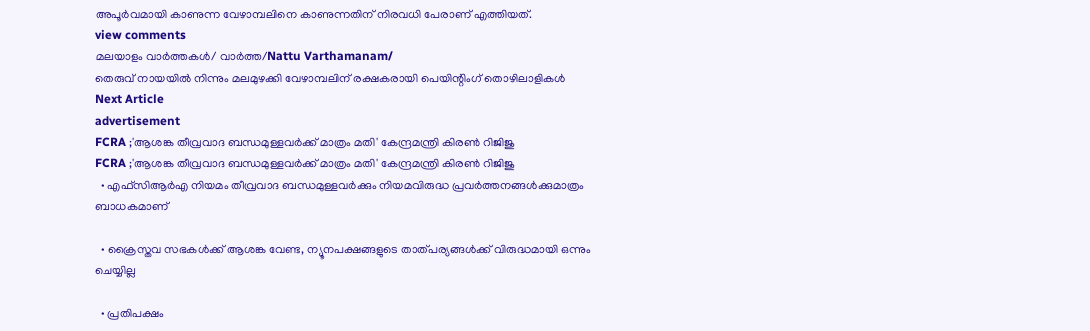അപൂർവമായി കാണുന്ന വേഴാമ്പലിനെ കാണുന്നതിന് നിരവധി പേരാണ് എത്തിയത്.
view comments
മലയാളം വാർത്തകൾ/ വാർത്ത/Nattu Varthamanam/
തെരുവ് നായയിൽ നിന്നും മലമുഴക്കി വേഴാമ്പലിന് രക്ഷകരായി പെയിന്റിംഗ് തൊഴിലാളികൾ
Next Article
advertisement
FCRA ;'ആശങ്ക തീവ്രവാദ ബന്ധമുള്ളവർക്ക് മാത്രം മതി' കേന്ദ്രമന്ത്രി കിരണ്‍ റിജിജു
FCRA ;'ആശങ്ക തീവ്രവാദ ബന്ധമുള്ളവർക്ക് മാത്രം മതി' കേന്ദ്രമന്ത്രി കിരണ്‍ റിജിജു
  • എഫ്‌സിആർഎ നിയമം തീവ്രവാദ ബന്ധമുള്ളവർക്കും നിയമവിരുദ്ധ പ്രവർത്തനങ്ങൾക്കുമാത്രം ബാധകമാണ്

  • ക്രൈസ്തവ സഭകൾക്ക് ആശങ്ക വേണ്ട, ന്യൂനപക്ഷങ്ങളുടെ താത്പര്യങ്ങൾക്ക് വിരുദ്ധമായി ഒന്നും ചെയ്യില്ല

  • പ്രതിപക്ഷം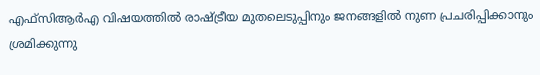എഫ്‌സിആർഎ വിഷയത്തിൽ രാഷ്ട്രീയ മുതലെടുപ്പിനും ജനങ്ങളിൽ നുണ പ്രചരിപ്പിക്കാനും ശ്രമിക്കുന്നു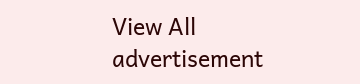View All
advertisement